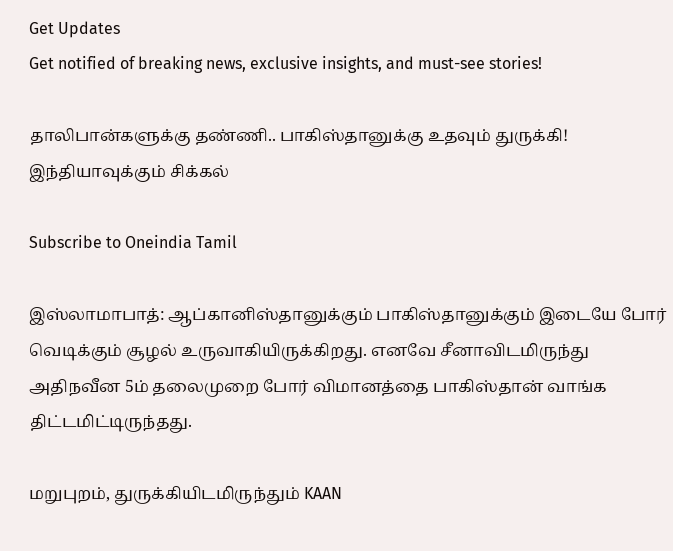Get Updates
Get notified of breaking news, exclusive insights, and must-see stories!

தாலிபான்களுக்கு தண்ணி.. பாகிஸ்தானுக்கு உதவும் துருக்கி! இந்தியாவுக்கும் சிக்கல்

Subscribe to Oneindia Tamil

இஸ்லாமாபாத்: ஆப்கானிஸ்தானுக்கும் பாகிஸ்தானுக்கும் இடையே போர் வெடிக்கும் சூழல் உருவாகியிருக்கிறது. எனவே சீனாவிடமிருந்து அதிநவீன 5ம் தலைமுறை போர் விமானத்தை பாகிஸ்தான் வாங்க திட்டமிட்டிருந்தது.

மறுபுறம், துருக்கியிடமிருந்தும் KAAN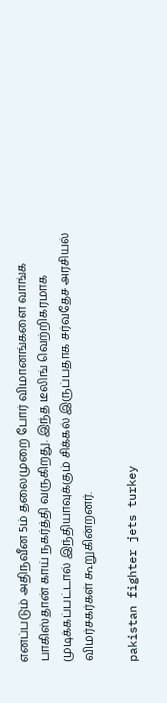எனப்படும் அதிநவீன 5ம் தலைமுறை போர் விமானங்களை வாங்க பாகிஸ்தான் காய் நகர்த்தி வருகிறது. இந்த டீலிங் வெற்றிகரமாக முடிக்கப்பட்டால் இந்தியாவுக்கும் சிக்கல் இருப்பதாக சர்வதேச அரசியல் விமர்சகர்கள் கூறுகின்றனர்.

pakistan fighter jets turkey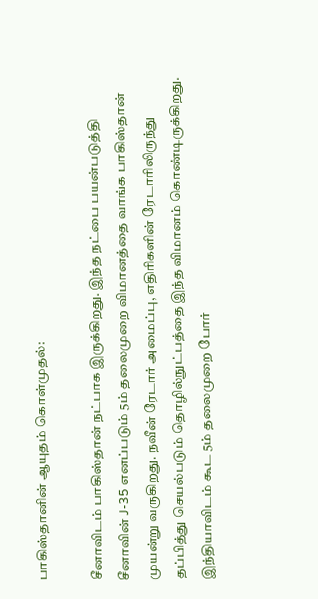பாகிஸ்தானின் ஆயுதம் கொள்முதல்:

சீனாவிடம் பாகிஸ்தான் நட்பாக இருக்கிறது. இந்த நட்பை பயன்படுத்தி சீனாவின் J-35 எனப்படும் 5ம் தலைமுறை விமானத்தை வாங்க பாகிஸ்தான் முயன்று வருகிறது. நவீன் ரேடார் அமைப்பு, எதிரிகளின் ரேடாரிலிருந்து தப்பித்து செயல்படும் தொழில்நுட்பத்தை இந்த விமானம் கொண்டிருக்கிறது. இந்தியாவிடம் கூட 5ம் தலைமுறை போர்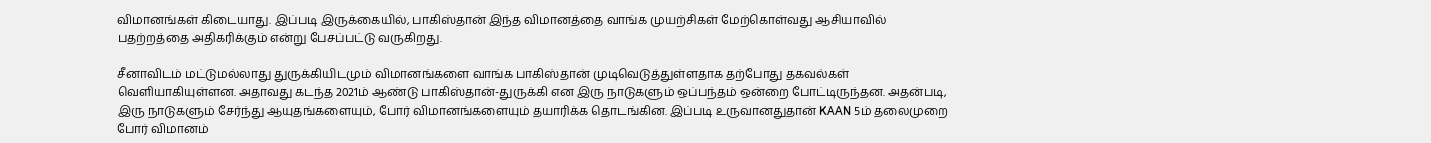விமானங்கள் கிடையாது. இப்படி இருக்கையில், பாகிஸ்தான் இந்த விமானத்தை வாங்க முயற்சிகள் மேற்கொள்வது ஆசியாவில் பதற்றத்தை அதிகரிக்கும் என்று பேசப்பட்டு வருகிறது.

சீனாவிடம் மட்டுமல்லாது துருக்கியிடமும் விமானங்களை வாங்க பாகிஸ்தான் முடிவெடுத்துள்ளதாக தற்போது தகவல்கள் வெளியாகியுள்ளன. அதாவது கடந்த 2021ம் ஆண்டு பாகிஸ்தான்-துருக்கி என இரு நாடுகளும் ஒப்பந்தம் ஒன்றை போட்டிருந்தன. அதன்படி, இரு நாடுகளும் சேர்ந்து ஆயுதங்களையும், போர் விமானங்களையும் தயாரிக்க தொடங்கின. இப்படி உருவானதுதான் KAAN 5ம் தலைமுறை போர் விமானம்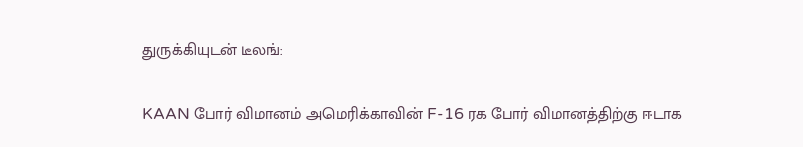துருக்கியுடன் டீலங்:

KAAN போர் விமானம் அமெரிக்காவின் F-16 ரக போர் விமானத்திற்கு ஈடாக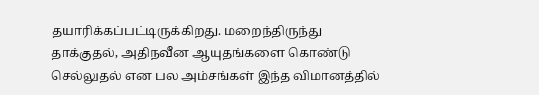தயாரிக்கப்பட்டிருக்கிறது. மறைந்திருந்து தாக்குதல், அதிநவீன ஆயுதங்களை கொண்டு செல்லுதல் என பல அம்சங்கள் இந்த விமானத்தில்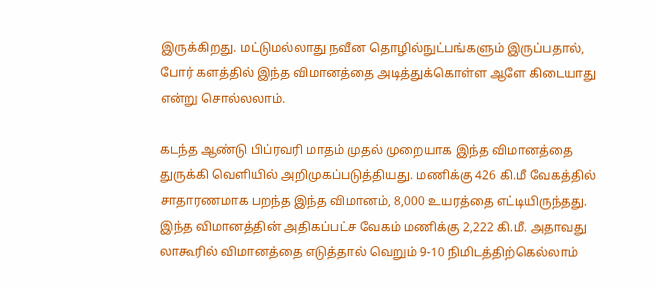இருக்கிறது. மட்டுமல்லாது நவீன தொழில்நுட்பங்களும் இருப்பதால், போர் களத்தில் இந்த விமானத்தை அடித்துக்கொள்ள ஆளே கிடையாது என்று சொல்லலாம்.

கடந்த ஆண்டு பிப்ரவரி மாதம் முதல் முறையாக இந்த விமானத்தை துருக்கி வெளியில் அறிமுகப்படுத்தியது. மணிக்கு 426 கி.மீ வேகத்தில் சாதாரணமாக பறந்த இந்த விமானம், 8,000 உயரத்தை எட்டியிருந்தது. இந்த விமானத்தின் அதிகப்பட்ச வேகம் மணிக்கு 2,222 கி.மீ. அதாவது லாகூரில் விமானத்தை எடுத்தால் வெறும் 9-10 நிமிடத்திற்கெல்லாம்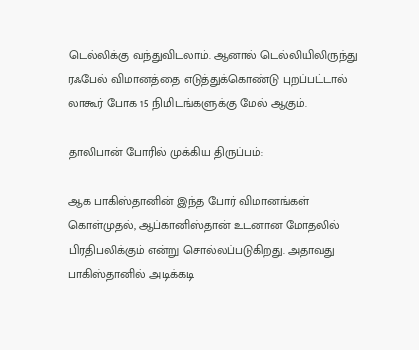டெல்லிக்கு வந்துவிடலாம். ஆனால் டெல்லியிலிருந்து ரஃபேல் விமானத்தை எடுத்துக்கொண்டு புறப்பட்டால் லாகூர் போக 15 நிமிடங்களுக்கு மேல் ஆகும்.

தாலிபான் போரில் முக்கிய திருப்பம்:

ஆக பாகிஸ்தானின் இந்த போர் விமானங்கள் கொள்முதல், ஆப்கானிஸ்தான் உடனான மோதலில் பிரதிபலிக்கும் என்று சொல்லப்படுகிறது. அதாவது பாகிஸ்தானில் அடிக்கடி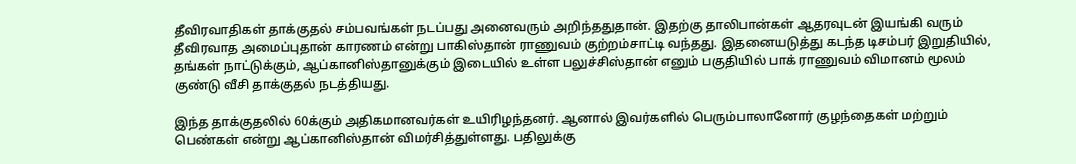தீவிரவாதிகள் தாக்குதல் சம்பவங்கள் நடப்பது அனைவரும் அறிந்ததுதான். இதற்கு தாலிபான்கள் ஆதரவுடன் இயங்கி வரும் தீவிரவாத அமைப்புதான் காரணம் என்று பாகிஸ்தான் ராணுவம் குற்றம்சாட்டி வந்தது. இதனையடுத்து கடந்த டிசம்பர் இறுதியில், தங்கள் நாட்டுக்கும், ஆப்கானிஸ்தானுக்கும் இடையில் உள்ள பலுச்சிஸ்தான் எனும் பகுதியில் பாக் ராணுவம் விமானம் மூலம் குண்டு வீசி தாக்குதல் நடத்தியது.

இந்த தாக்குதலில் 60க்கும் அதிகமானவர்கள் உயிரிழந்தனர். ஆனால் இவர்களில் பெரும்பாலானோர் குழந்தைகள் மற்றும் பெண்கள் என்று ஆப்கானிஸ்தான் விமர்சித்துள்ளது. பதிலுக்கு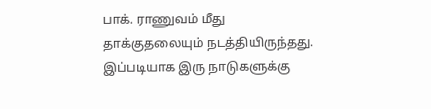பாக். ராணுவம் மீது தாக்குதலையும் நடத்தியிருந்தது. இப்படியாக இரு நாடுகளுக்கு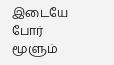இடையே போர் மூளும்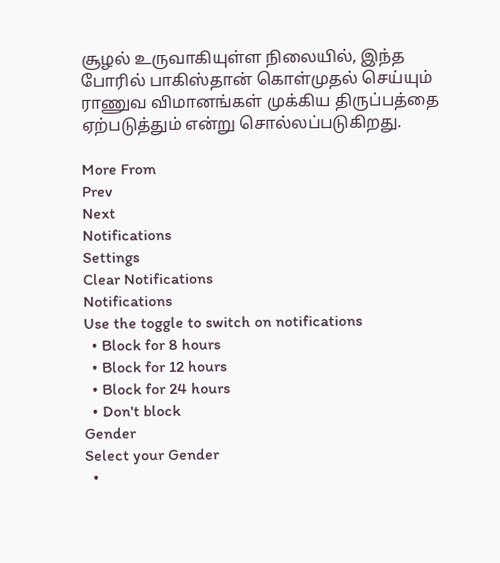சூழல் உருவாகியுள்ள நிலையில், இந்த போரில் பாகிஸ்தான் கொள்முதல் செய்யும் ராணுவ விமானங்கள் முக்கிய திருப்பத்தை ஏற்படுத்தும் என்று சொல்லப்படுகிறது.

More From
Prev
Next
Notifications
Settings
Clear Notifications
Notifications
Use the toggle to switch on notifications
  • Block for 8 hours
  • Block for 12 hours
  • Block for 24 hours
  • Don't block
Gender
Select your Gender
  •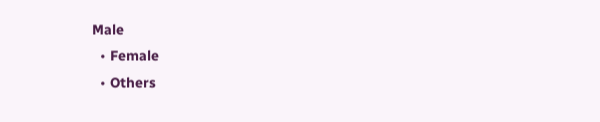Male
  • Female
  • Others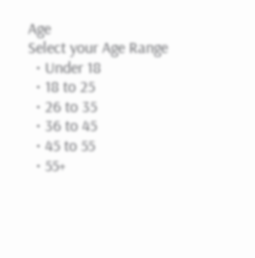Age
Select your Age Range
  • Under 18
  • 18 to 25
  • 26 to 35
  • 36 to 45
  • 45 to 55
  • 55+